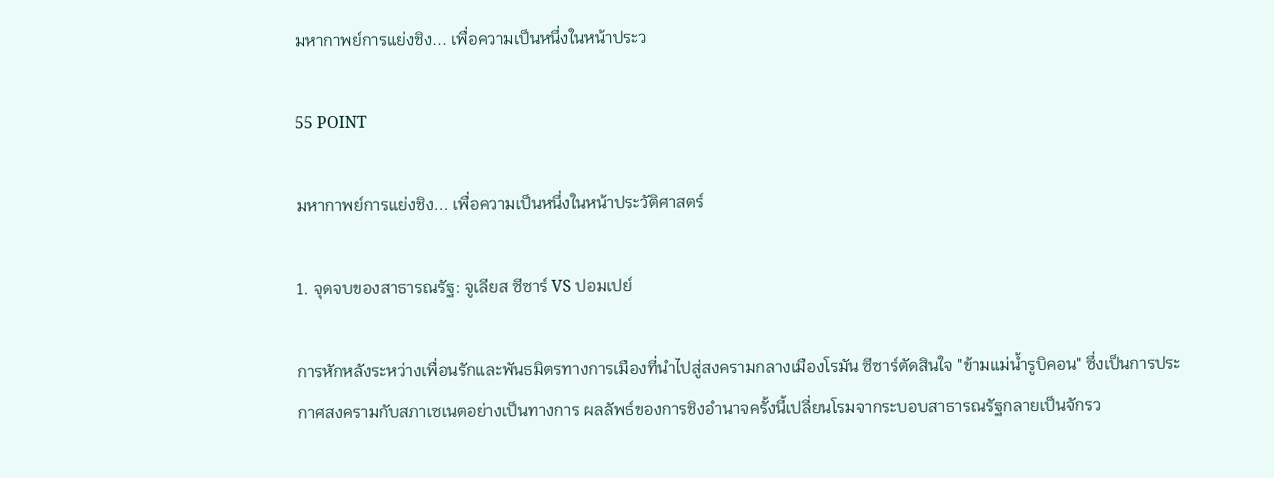มหากาพย์การแย่งชิง... เพื่อความเป็นหนึ่งในหน้าประว

55 POINT

มหากาพย์การแย่งชิง... เพื่อความเป็นหนึ่งในหน้าประวัติศาสตร์

1. จุดจบของสาธารณรัฐ: จูเลียส ซีซาร์ VS ปอมเปย์

การหักหลังระหว่างเพื่อนรักและพันธมิตรทางการเมืองที่นำไปสู่สงครามกลางเมืองโรมัน ซีซาร์ตัดสินใจ "ข้ามแม่น้ำรูบิคอน" ซึ่งเป็นการประกาศสงครามกับสภาเซเนตอย่างเป็นทางการ ผลลัพธ์ของการชิงอำนาจครั้งนี้เปลี่ยนโรมจากระบอบสาธารณรัฐกลายเป็นจักรว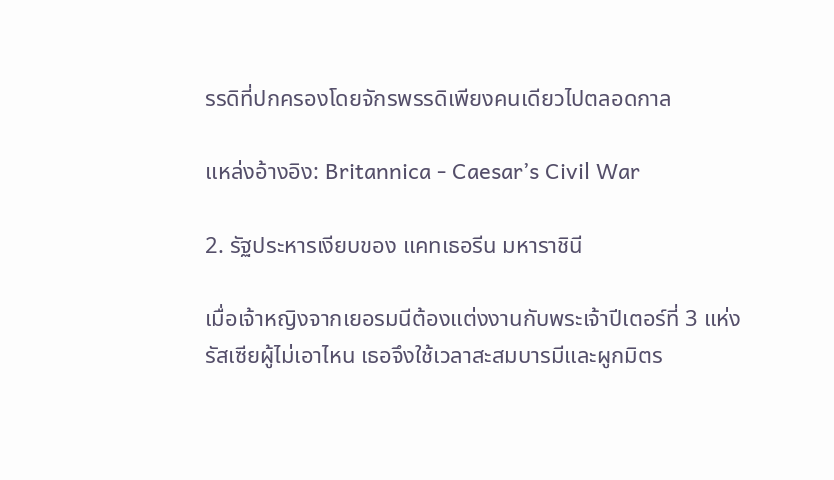รรดิที่ปกครองโดยจักรพรรดิเพียงคนเดียวไปตลอดกาล

แหล่งอ้างอิง: Britannica - Caesar’s Civil War

2. รัฐประหารเงียบของ แคทเธอรีน มหาราชินี

เมื่อเจ้าหญิงจากเยอรมนีต้องแต่งงานกับพระเจ้าปีเตอร์ที่ 3 แห่งรัสเซียผู้ไม่เอาไหน เธอจึงใช้เวลาสะสมบารมีและผูกมิตร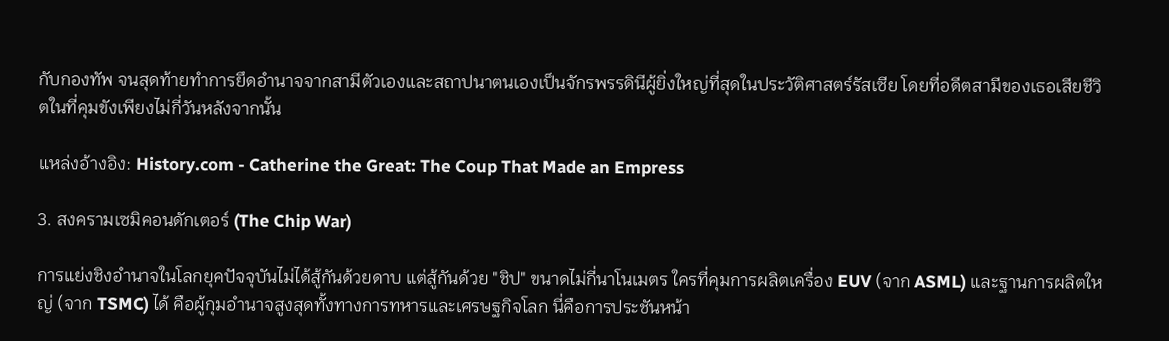กับกองทัพ จนสุดท้ายทำการยึดอำนาจจากสามีตัวเองและสถาปนาตนเองเป็นจักรพรรดินีผู้ยิ่งใหญ่ที่สุดในประวัติศาสตร์รัสเซีย โดยที่อดีตสามีของเธอเสียชีวิตในที่คุมขังเพียงไม่กี่วันหลังจากนั้น

แหล่งอ้างอิง: History.com - Catherine the Great: The Coup That Made an Empress

3. สงครามเซมิคอนดักเตอร์ (The Chip War)

การแย่งชิงอำนาจในโลกยุคปัจจุบันไม่ได้สู้กันด้วยดาบ แต่สู้กันด้วย "ชิป" ขนาดไม่กี่นาโนเมตร ใครที่คุมการผลิตเครื่อง EUV (จาก ASML) และฐานการผลิตใหญ่ (จาก TSMC) ได้ คือผู้กุมอำนาจสูงสุดทั้งทางการทหารและเศรษฐกิจโลก นี่คือการประชันหน้า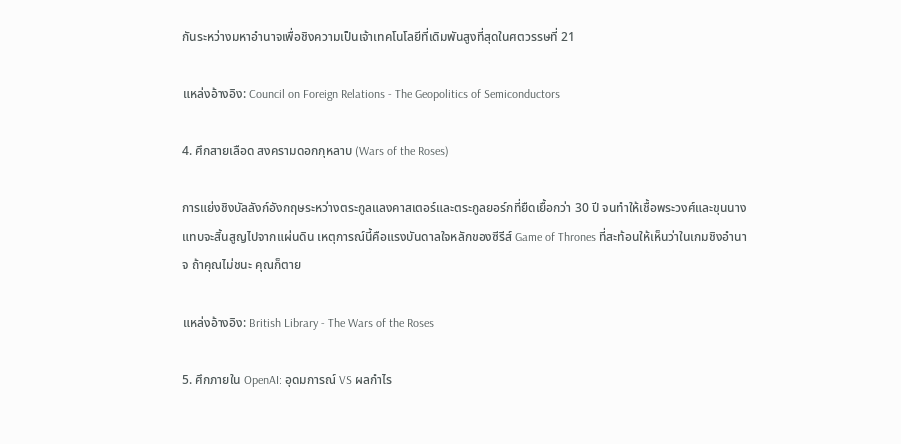กันระหว่างมหาอำนาจเพื่อชิงความเป็นเจ้าเทคโนโลยีที่เดิมพันสูงที่สุดในศตวรรษที่ 21

แหล่งอ้างอิง: Council on Foreign Relations - The Geopolitics of Semiconductors

4. ศึกสายเลือด สงครามดอกกุหลาบ (Wars of the Roses)

การแย่งชิงบัลลังก์อังกฤษระหว่างตระกูลแลงคาสเตอร์และตระกูลยอร์กที่ยืดเยื้อกว่า 30 ปี จนทำให้เชื้อพระวงศ์และขุนนางแทบจะสิ้นสูญไปจากแผ่นดิน เหตุการณ์นี้คือแรงบันดาลใจหลักของซีรีส์ Game of Thrones ที่สะท้อนให้เห็นว่าในเกมชิงอำนาจ ถ้าคุณไม่ชนะ คุณก็ตาย

แหล่งอ้างอิง: British Library - The Wars of the Roses

5. ศึกภายใน OpenAI: อุดมการณ์ VS ผลกำไร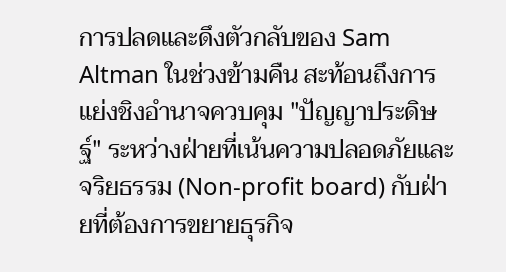การปลดและดึงตัวกลับของ Sam Altman ในช่วงข้ามคืน สะท้อนถึงการแย่งชิงอำนาจควบคุม "ปัญญาประดิษฐ์" ระหว่างฝ่ายที่เน้นความปลอดภัยและจริยธรรม (Non-profit board) กับฝ่ายที่ต้องการขยายธุรกิจ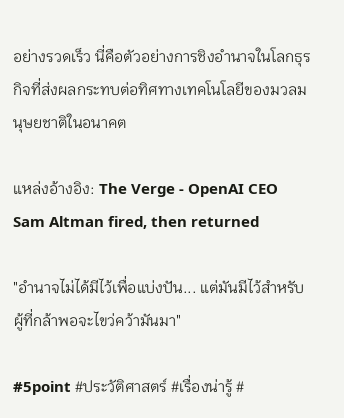อย่างรวดเร็ว นี่คือตัวอย่างการชิงอำนาจในโลกธุรกิจที่ส่งผลกระทบต่อทิศทางเทคโนโลยีของมวลมนุษยชาติในอนาคต

แหล่งอ้างอิง: The Verge - OpenAI CEO Sam Altman fired, then returned

"อำนาจไม่ได้มีไว้เพื่อแบ่งปัน... แต่มันมีไว้สำหรับผู้ที่กล้าพอจะไขว่คว้ามันมา"

#5point #ประวัติศาสตร์ #เรื่องน่ารู้ #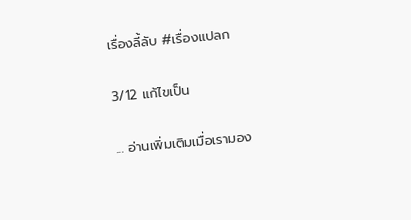เรื่องลี้ลับ #เรื่องแปลก

3/12 แก้ไขเป็น

... อ่านเพิ่มเติมเมื่อเรามอง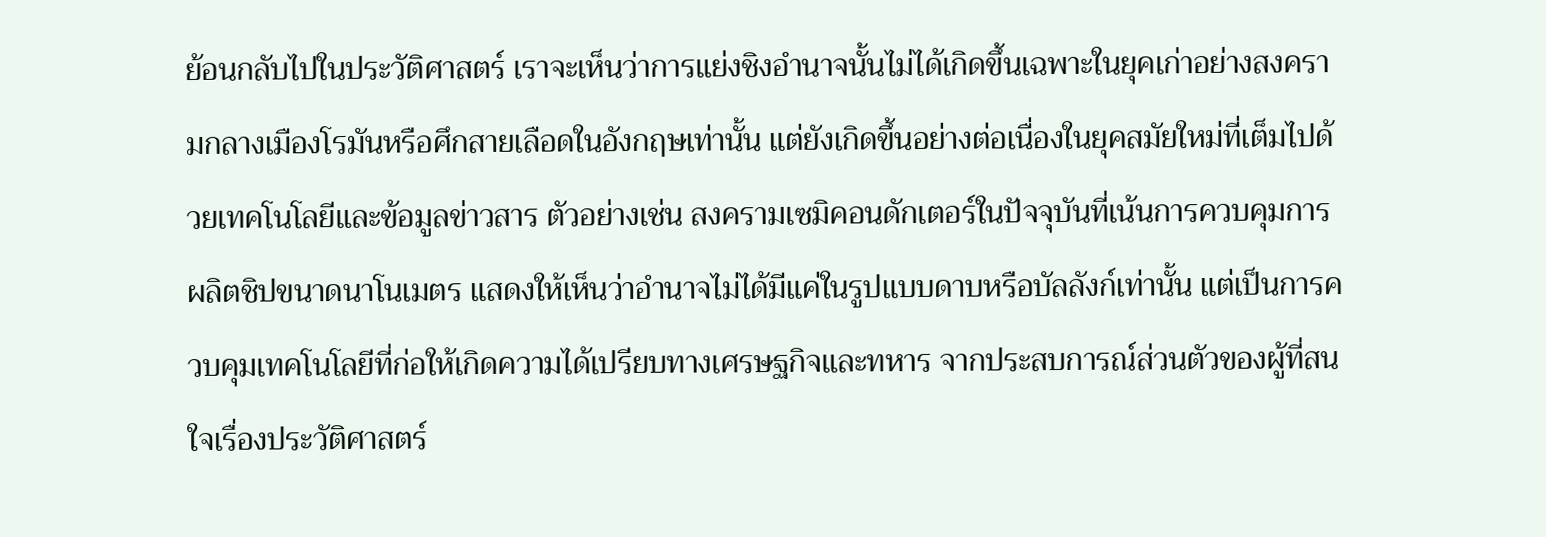ย้อนกลับไปในประวัติศาสตร์ เราจะเห็นว่าการแย่งชิงอำนาจนั้นไม่ได้เกิดขึ้นเฉพาะในยุคเก่าอย่างสงครามกลางเมืองโรมันหรือศึกสายเลือดในอังกฤษเท่านั้น แต่ยังเกิดขึ้นอย่างต่อเนื่องในยุคสมัยใหม่ที่เต็มไปด้วยเทคโนโลยีและข้อมูลข่าวสาร ตัวอย่างเช่น สงครามเซมิคอนดักเตอร์ในปัจจุบันที่เน้นการควบคุมการผลิตชิปขนาดนาโนเมตร แสดงให้เห็นว่าอำนาจไม่ได้มีแค่ในรูปแบบดาบหรือบัลลังก์เท่านั้น แต่เป็นการควบคุมเทคโนโลยีที่ก่อให้เกิดความได้เปรียบทางเศรษฐกิจและทหาร จากประสบการณ์ส่วนตัวของผู้ที่สนใจเรื่องประวัติศาสตร์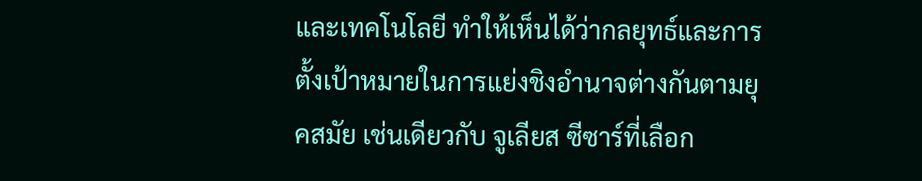และเทคโนโลยี ทำให้เห็นได้ว่ากลยุทธ์และการตั้งเป้าหมายในการแย่งชิงอำนาจต่างกันตามยุคสมัย เช่นเดียวกับ จูเลียส ซีซาร์ที่เลือก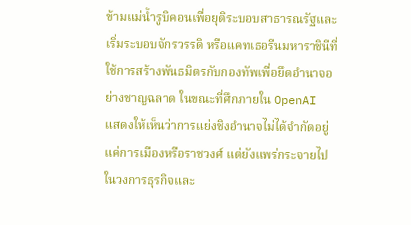ข้ามแม่น้ำรูบิคอนเพื่อยุติระบอบสาธารณรัฐและเริ่มระบอบจักรวรรดิ หรือแคทเธอรีนมหาราชินีที่ใช้การสร้างพันธมิตรกับกองทัพเพื่อยึดอำนาจอย่างชาญฉลาด ในขณะที่ศึกภายใน OpenAI แสดงให้เห็นว่าการแย่งชิงอำนาจไม่ได้จำกัดอยู่แค่การเมืองหรือราชวงศ์ แต่ยังแพร่กระจายไปในวงการธุรกิจและ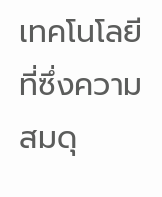เทคโนโลยี ที่ซึ่งความสมดุ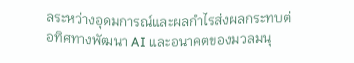ลระหว่างอุดมการณ์และผลกำไรส่งผลกระทบต่อทิศทางพัฒนา AI และอนาคตของมวลมนุ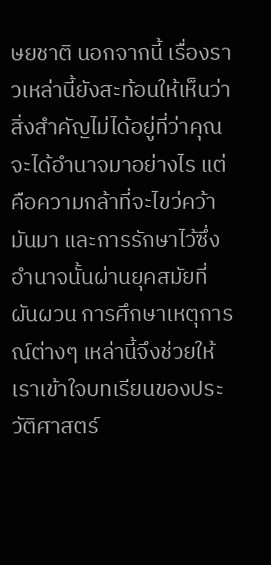ษยชาติ นอกจากนี้ เรื่องราวเหล่านี้ยังสะท้อนให้เห็นว่าสิ่งสำคัญไม่ได้อยู่ที่ว่าคุณจะได้อำนาจมาอย่างไร แต่คือความกล้าที่จะไขว่คว้ามันมา และการรักษาไว้ซึ่งอำนาจนั้นผ่านยุคสมัยที่ผันผวน การศึกษาเหตุการณ์ต่างๆ เหล่านี้จึงช่วยให้เราเข้าใจบทเรียนของประวัติศาสตร์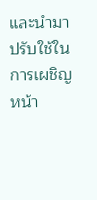และนำมาปรับใช้ในการเผชิญหน้า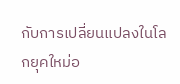กับการเปลี่ยนแปลงในโลกยุคใหม่อ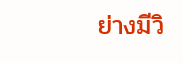ย่างมีวิ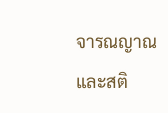จารณญาณและสติ